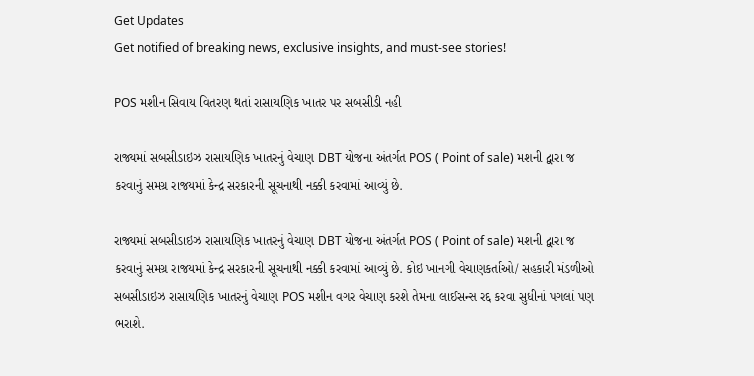Get Updates
Get notified of breaking news, exclusive insights, and must-see stories!

POS મશીન સિવાય વિતરણ થતાં રાસાયણિક ખાતર પર સબસીડી નહી

રાજ્યમાં સબસીડાઇઝ રાસાયણિક ખાતરનું વેચાણ DBT યોજના અંતર્ગત POS ( Point of sale) મશની દ્વારા જ કરવાનું સમગ્ર રાજયમાં કેન્દ્ર સરકારની સૂચનાથી નક્કી કરવામાં આવ્યું છે.

રાજ્યમાં સબસીડાઇઝ રાસાયણિક ખાતરનું વેચાણ DBT યોજના અંતર્ગત POS ( Point of sale) મશની દ્વારા જ કરવાનું સમગ્ર રાજયમાં કેન્દ્ર સરકારની સૂચનાથી નક્કી કરવામાં આવ્યું છે. કોઇ ખાનગી વેચાણકર્તાઓ/ સહકારી મંડળીઓ સબસીડાઇઝ રાસાયણિક ખાતરનું વેચાણ POS મશીન વગર વેચાણ કરશે તેમના લાઈસન્સ રદ્દ કરવા સુધીનાં પગલાં પણ ભરાશે.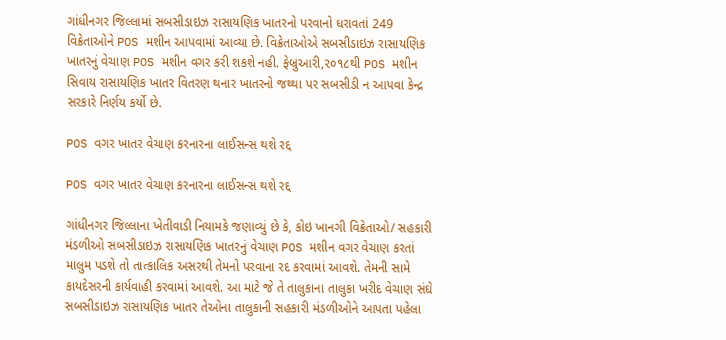ગાંધીનગર જિલ્લામાં સબસીડાઇઝ રાસાયણિક ખાતરનો પરવાનો ધરાવતાં 249 વિક્રેતાઓને POS મશીન આપવામાં આવ્યા છે. વિક્રેતાઓએ સબસીડાઇઝ રાસાયણિક ખાતરનું વેચાણ POS મશીન વગર કરી શકશે નહી. ફેબ્રુઆરી,૨૦૧૮થી POS મશીન સિવાય રાસાયણિક ખાતર વિતરણ થનાર ખાતરનો જથ્થા પર સબસીડી ન આપવા કેન્દ્ર સરકારે નિર્ણય કર્યો છે.

POS વગર ખાતર વેચાણ કરનારના લાઈસન્સ થશે રદ્દ

POS વગર ખાતર વેચાણ કરનારના લાઈસન્સ થશે રદ્દ

ગાંધીનગર જિલ્લાના ખેતીવાડી નિયામકે જણાવ્યું છે કે, કોઇ ખાનગી વિક્રેતાઓ/ સહકારી મંડળીઓ સબસીડાઇઝ રાસાયણિક ખાતરનું વેચાણ POS મશીન વગર વેચાણ કરતાં માલુમ પડશે તો તાત્કાલિક અસરથી તેમનો પરવાના રદ કરવામાં આવશે. તેમની સામે કાયદેસરની કાર્યવાહી કરવામાં આવશે. આ માટે જે તે તાલુકાના તાલુકા ખરીદ વેચાણ સંઘે સબસીડાઇઝ રાસાયણિક ખાતર તેઓના તાલુકાની સહકારી મંડળીઓને આપતા પહેલા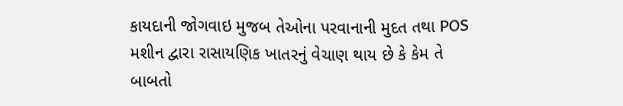કાયદાની જોગવાઇ મુજબ તેઓના પરવાનાની મુદત તથા POS મશીન દ્વારા રાસાયણિક ખાતરનું વેચાણ થાય છે કે કેમ તે બાબતો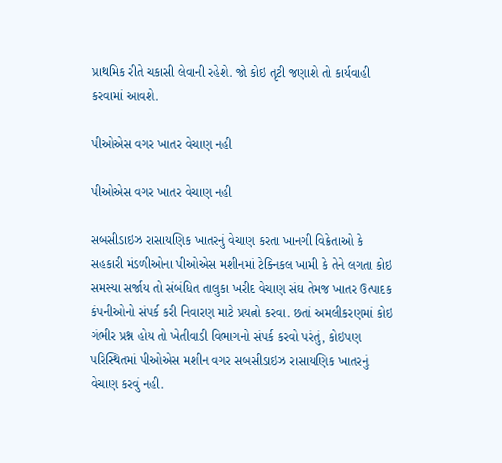પ્રાથમિક રીતે ચકાસી લેવાની રહેશે. જો કોઇ તૃટી જણાશે તો કાર્યવાહી કરવામાં આવશે.

પીઓએસ વગર ખાતર વેચાણ નહી

પીઓએસ વગર ખાતર વેચાણ નહી

સબસીડાઇઝ રાસાયણિક ખાતરનું વેચાણ કરતા ખાનગી વિક્રેતાઓ કે સહકારી મંડળીઓના પીઓએસ મશીનમાં ટેક્નિકલ ખામી કે તેને લગતા કોઇ સમસ્યા સર્જાય તો સંબંધિત તાલુકા ખરીદ વેચાણ સંઘ તેમજ ખાતર ઉત્પાદક કંપનીઓનો સંપર્ક કરી નિવારણ માટે પ્રયત્નો કરવા. છતાં અમલીકરણમાં કોઇ ગંભીર પ્રશ્ન હોય તો ખેતીવાડી વિભાગનો સંપર્ક કરવો પરંતું, કોઇપણ પરિસ્થિતમાં પીઓએસ મશીન વગર સબસીડાઇઝ રાસાયણિક ખાતરનું વેચાણ કરવું નહી.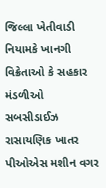જિલ્લા ખેતીવાડી નિયામકે ખાનગી વિક્રેતાઓ કે સહકાર મંડળીઓ સબસીડાઈઝ રાસાયણિક ખાતર પીઓએસ મશીન વગર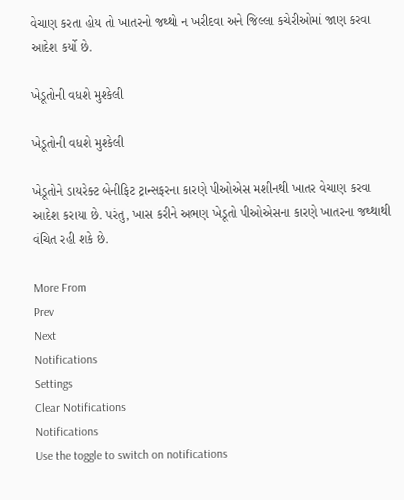વેચાણ કરતા હોય તો ખાતરનો જથ્થો ન ખરીદવા અને જિલ્લા કચેરીઓમાં જાણ કરવા આદેશ કર્યો છે.

ખેડૂતોની વધશે મુશ્કેલી

ખેડૂતોની વધશે મુશ્કેલી

ખેડૂતોને ડાયરેક્ટ બેનીફિટ ટ્રાન્સફરના કારણે પીઓએસ મશીનથી ખાતર વેચાણ કરવા આદેશ કરાયા છે. પરંતુ, ખાસ કરીને અભણ ખેડૂતો પીઓએસના કારણે ખાતરના જથ્થાથી વંચિત રહી શકે છે.

More From
Prev
Next
Notifications
Settings
Clear Notifications
Notifications
Use the toggle to switch on notifications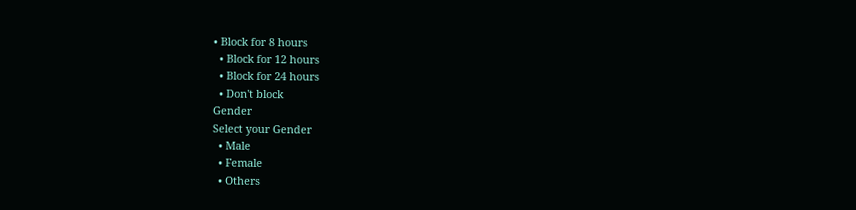• Block for 8 hours
  • Block for 12 hours
  • Block for 24 hours
  • Don't block
Gender
Select your Gender
  • Male
  • Female
  • Others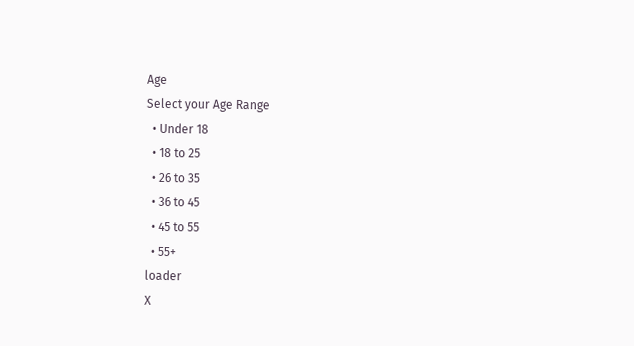Age
Select your Age Range
  • Under 18
  • 18 to 25
  • 26 to 35
  • 36 to 45
  • 45 to 55
  • 55+
loader
X